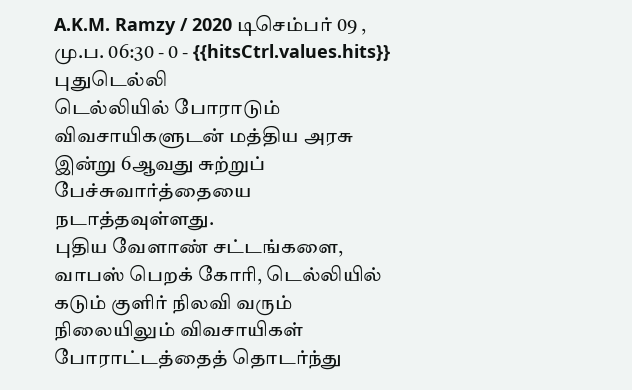A.K.M. Ramzy / 2020 டிசெம்பர் 09 , மு.ப. 06:30 - 0 - {{hitsCtrl.values.hits}}
புதுடெல்லி
டெல்லியில் போராடும் விவசாயிகளுடன் மத்திய அரசு இன்று 6ஆவது சுற்றுப் பேச்சுவார்த்தையை நடாத்தவுள்ளது.
புதிய வேளாண் சட்டங்களை, வாபஸ் பெறக் கோரி, டெல்லியில் கடும் குளிர் நிலவி வரும் நிலையிலும் விவசாயிகள் போராட்டத்தைத் தொடர்ந்து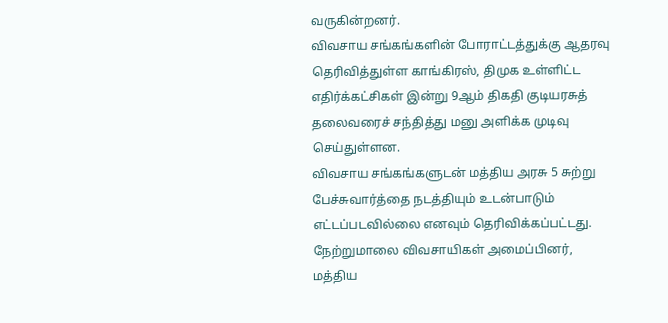வருகின்றனர்.
விவசாய சங்கங்களின் போராட்டத்துக்கு ஆதரவு தெரிவித்துள்ள காங்கிரஸ், திமுக உள்ளிட்ட எதிர்க்கட்சிகள் இன்று 9ஆம் திகதி குடியரசுத் தலைவரைச் சந்தித்து மனு அளிக்க முடிவு செய்துள்ளன.
விவசாய சங்கங்களுடன் மத்திய அரசு 5 சுற்று பேச்சுவார்த்தை நடத்தியும் உடன்பாடும் எட்டப்படவில்லை எனவும் தெரிவிக்கப்பட்டது.
நேற்றுமாலை விவசாயிகள் அமைப்பினர், மத்திய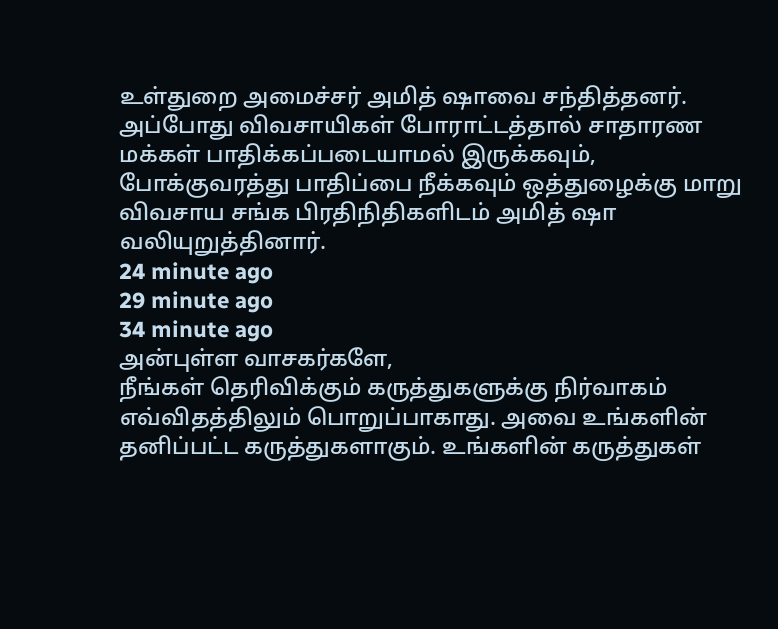உள்துறை அமைச்சர் அமித் ஷாவை சந்தித்தனர்.
அப்போது விவசாயிகள் போராட்டத்தால் சாதாரண மக்கள் பாதிக்கப்படையாமல் இருக்கவும், போக்குவரத்து பாதிப்பை நீக்கவும் ஒத்துழைக்கு மாறு விவசாய சங்க பிரதிநிதிகளிடம் அமித் ஷா வலியுறுத்தினார்.
24 minute ago
29 minute ago
34 minute ago
அன்புள்ள வாசகர்களே,
நீங்கள் தெரிவிக்கும் கருத்துகளுக்கு நிர்வாகம் எவ்விதத்திலும் பொறுப்பாகாது. அவை உங்களின் தனிப்பட்ட கருத்துகளாகும். உங்களின் கருத்துகள்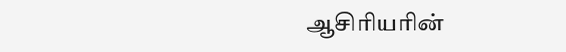ஆசிரியரின்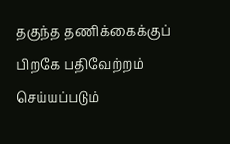தகுந்த தணிக்கைக்குப் பிறகே பதிவேற்றம் செய்யப்படும்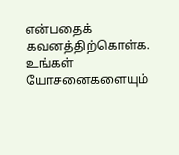என்பதைக் கவனத்திற்கொள்க. உங்கள் யோசனைகளையும்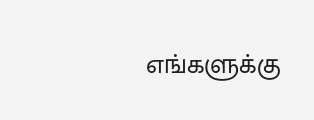எங்களுக்கு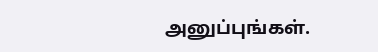அனுப்புங்கள்.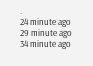.
24 minute ago
29 minute ago
34 minute ago